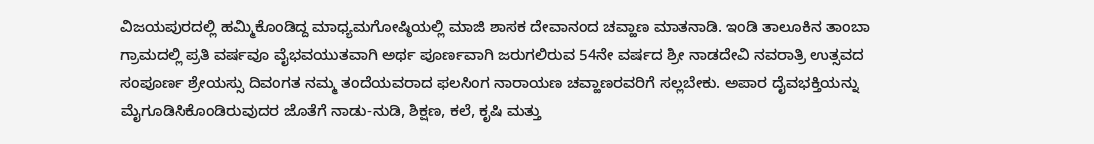ವಿಜಯಪುರದಲ್ಲಿ ಹಮ್ಮಿಕೊಂಡಿದ್ದ ಮಾಧ್ಯಮಗೋಷ್ಠಿಯಲ್ಲಿ ಮಾಜಿ ಶಾಸಕ ದೇವಾನಂದ ಚವ್ಹಾಣ ಮಾತನಾಡಿ. ಇಂಡಿ ತಾಲೂಕಿನ ತಾಂಬಾ ಗ್ರಾಮದಲ್ಲಿ ಪ್ರತಿ ವರ್ಷವೂ ವೈಭವಯುತವಾಗಿ ಅರ್ಥ ಪೂರ್ಣವಾಗಿ ಜರುಗಲಿರುವ 54ನೇ ವರ್ಷದ ಶ್ರೀ ನಾಡದೇವಿ ನವರಾತ್ರಿ ಉತ್ಸವದ ಸಂಪೂರ್ಣ ಶ್ರೇಯಸ್ಸು ದಿವಂಗತ ನಮ್ಮ ತಂದೆಯವರಾದ ಫಲಸಿಂಗ ನಾರಾಯಣ ಚವ್ಹಾಣರವರಿಗೆ ಸಲ್ಲಬೇಕು. ಅಪಾರ ದೈವಭಕ್ತಿಯನ್ನು ಮೈಗೂಡಿಸಿಕೊಂಡಿರುವುದರ ಜೊತೆಗೆ ನಾಡು-ನುಡಿ, ಶಿಕ್ಷಣ, ಕಲೆ, ಕೃಷಿ ಮತ್ತು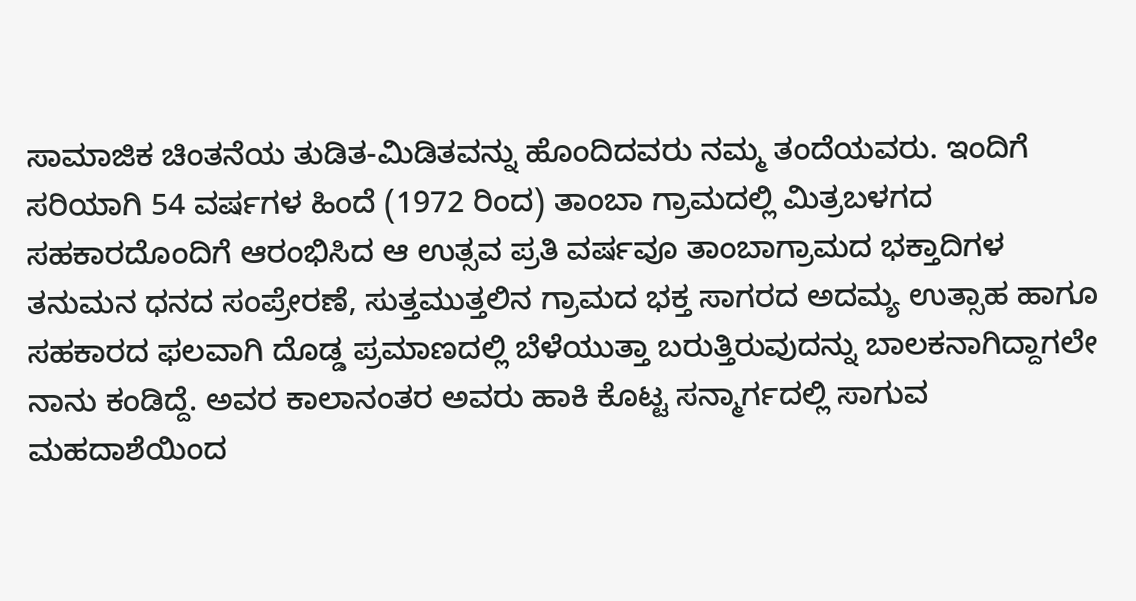ಸಾಮಾಜಿಕ ಚಿಂತನೆಯ ತುಡಿತ-ಮಿಡಿತವನ್ನು ಹೊಂದಿದವರು ನಮ್ಮ ತಂದೆಯವರು. ಇಂದಿಗೆ ಸರಿಯಾಗಿ 54 ವರ್ಷಗಳ ಹಿಂದೆ (1972 ರಿಂದ) ತಾಂಬಾ ಗ್ರಾಮದಲ್ಲಿ ಮಿತ್ರಬಳಗದ ಸಹಕಾರದೊಂದಿಗೆ ಆರಂಭಿಸಿದ ಆ ಉತ್ಸವ ಪ್ರತಿ ವರ್ಷವೂ ತಾಂಬಾಗ್ರಾಮದ ಭಕ್ತಾದಿಗಳ ತನುಮನ ಧನದ ಸಂಪ್ರೇರಣೆ, ಸುತ್ತಮುತ್ತಲಿನ ಗ್ರಾಮದ ಭಕ್ತ ಸಾಗರದ ಅದಮ್ಯ ಉತ್ಸಾಹ ಹಾಗೂ ಸಹಕಾರದ ಫಲವಾಗಿ ದೊಡ್ಡ ಪ್ರಮಾಣದಲ್ಲಿ ಬೆಳೆಯುತ್ತಾ ಬರುತ್ತಿರುವುದನ್ನು ಬಾಲಕನಾಗಿದ್ದಾಗಲೇ ನಾನು ಕಂಡಿದ್ದೆ. ಅವರ ಕಾಲಾನಂತರ ಅವರು ಹಾಕಿ ಕೊಟ್ಟ ಸನ್ಮಾರ್ಗದಲ್ಲಿ ಸಾಗುವ ಮಹದಾಶೆಯಿಂದ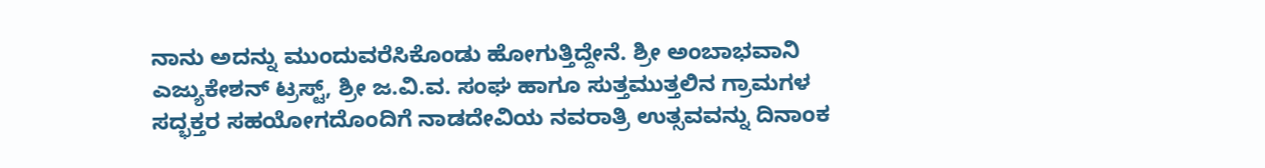ನಾನು ಅದನ್ನು ಮುಂದುವರೆಸಿಕೊಂಡು ಹೋಗುತ್ತಿದ್ದೇನೆ. ಶ್ರೀ ಅಂಬಾಭವಾನಿ ಎಜ್ಯುಕೇಶನ್ ಟ್ರಸ್ಟ್, ಶ್ರೀ ಜ.ವಿ.ವ. ಸಂಘ ಹಾಗೂ ಸುತ್ತಮುತ್ತಲಿನ ಗ್ರಾಮಗಳ ಸದ್ಭಕ್ತರ ಸಹಯೋಗದೊಂದಿಗೆ ನಾಡದೇವಿಯ ನವರಾತ್ರಿ ಉತ್ಸವವನ್ನು ದಿನಾಂಕ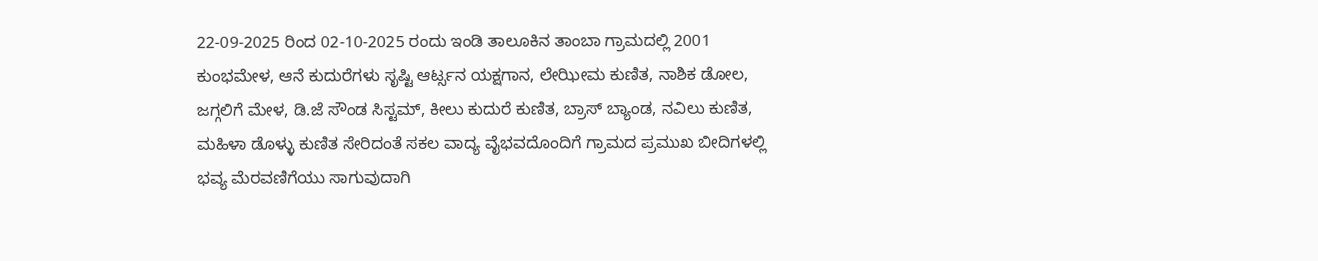22-09-2025 ರಿಂದ 02-10-2025 ರಂದು ಇಂಡಿ ತಾಲೂಕಿನ ತಾಂಬಾ ಗ್ರಾಮದಲ್ಲಿ 2001 ಕುಂಭಮೇಳ, ಆನೆ ಕುದುರೆಗಳು ಸೃಷ್ಟಿ ಆರ್ಟ್ಸನ ಯಕ್ಷಗಾನ, ಲೇಝೀಮ ಕುಣಿತ, ನಾಶಿಕ ಡೋಲ, ಜಗ್ಗಲಿಗೆ ಮೇಳ, ಡಿ.ಜೆ ಸೌಂಡ ಸಿಸ್ಟಮ್, ಕೀಲು ಕುದುರೆ ಕುಣಿತ, ಬ್ರಾಸ್ ಬ್ಯಾಂಡ, ನವಿಲು ಕುಣಿತ, ಮಹಿಳಾ ಡೊಳ್ಳು ಕುಣಿತ ಸೇರಿದಂತೆ ಸಕಲ ವಾದ್ಯ ವೈಭವದೊಂದಿಗೆ ಗ್ರಾಮದ ಪ್ರಮುಖ ಬೀದಿಗಳಲ್ಲಿ ಭವ್ಯ ಮೆರವಣಿಗೆಯು ಸಾಗುವುದಾಗಿ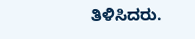ತಿಳಿಸಿದರು.